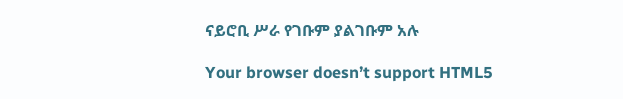ናይሮቢ ሥራ የገቡም ያልገቡም አሉ

Your browser doesn’t support HTML5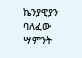ኬንያዊያን ባለፈው ሣምንት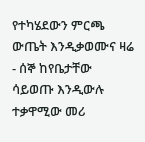የተካሄደውን ምርጫ ውጤት እንዲቃወሙና ዛሬ - ሰኞ ከየቤታቸው ሳይወጡ እንዲውሉ ተቃዋሚው መሪ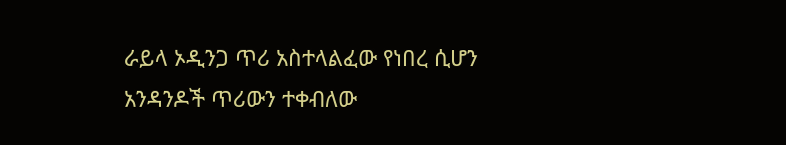ራይላ ኦዲንጋ ጥሪ አስተላልፈው የነበረ ሲሆን አንዳንዶች ጥሪውን ተቀብለው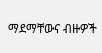ማደማቸውና ብዙዎች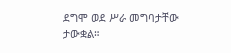ደግሞ ወደ ሥራ መግባታቸው ታውቋል።